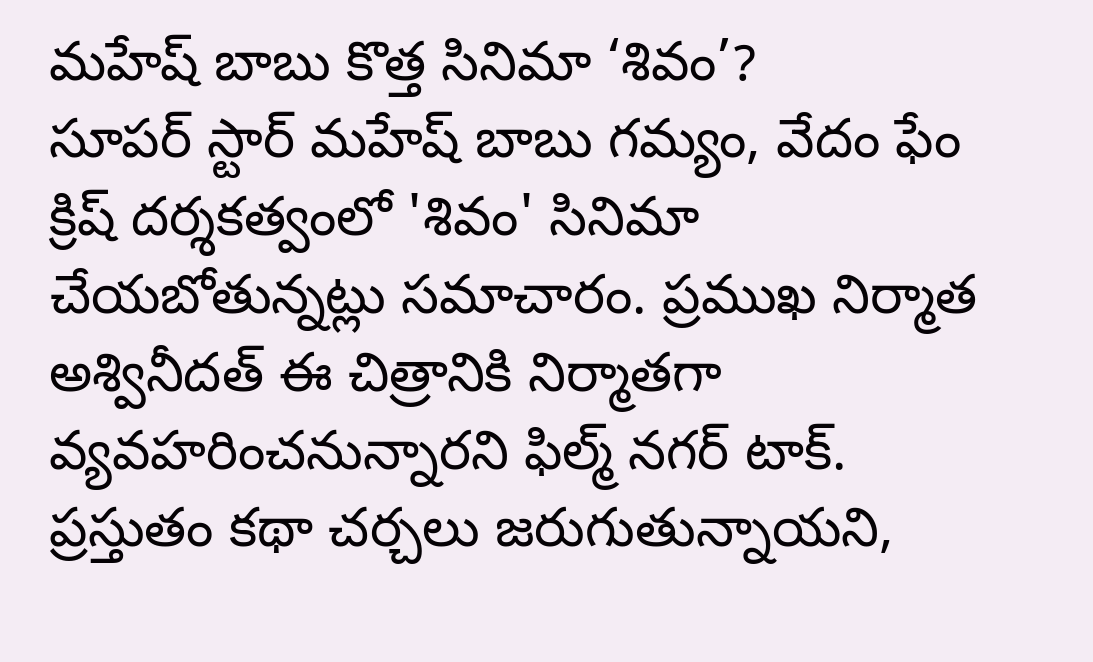మహేష్ బాబు కొత్త సినిమా ‘శివం’?
సూపర్ స్టార్ మహేష్ బాబు గమ్యం, వేదం ఫేం క్రిష్ దర్శకత్వంలో 'శివం' సినిమా చేయబోతున్నట్లు సమాచారం. ప్రముఖ నిర్మాత అశ్వినీదత్ ఈ చిత్రానికి నిర్మాతగా వ్యవహరించనున్నారని ఫిల్మ్ నగర్ టాక్. ప్రస్తుతం కథా చర్చలు జరుగుతున్నాయని,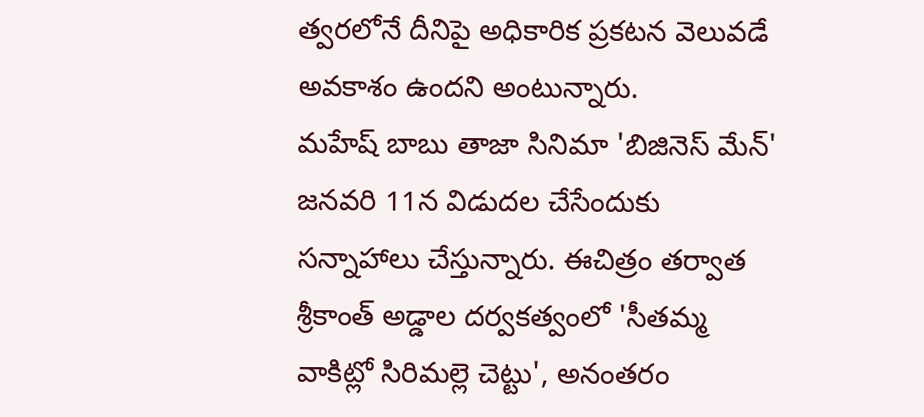త్వరలోనే దీనిపై అధికారిక ప్రకటన వెలువడే అవకాశం ఉందని అంటున్నారు.
మహేష్ బాబు తాజా సినిమా 'బిజినెస్ మేన్' జనవరి 11న విడుదల చేసేందుకు సన్నాహాలు చేస్తున్నారు. ఈచిత్రం తర్వాత శ్రీకాంత్ అడ్డాల దర్వకత్వంలో 'సీతమ్మ వాకిట్లో సిరిమల్లె చెట్టు', అనంతరం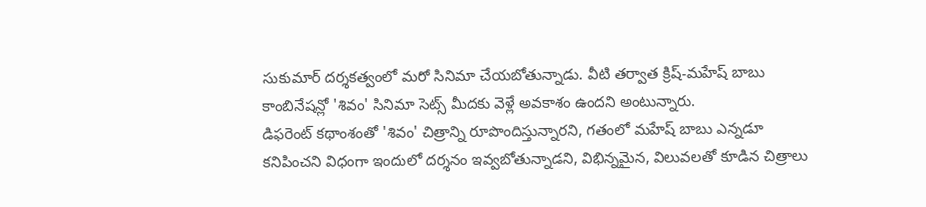సుకుమార్ దర్శకత్వంలో మరో సినిమా చేయబోతున్నాడు. వీటి తర్వాత క్రిష్-మహేష్ బాబు కాంబినేషన్లో 'శివం' సినిమా సెట్స్ మీదకు వెళ్లే అవకాశం ఉందని అంటున్నారు.
డిఫరెంట్ కథాంశంతో 'శివం' చిత్రాన్ని రూపొందిస్తున్నారని, గతంలో మహేష్ బాబు ఎన్నడూ కనిపించని విధంగా ఇందులో దర్శనం ఇవ్వబోతున్నాడని, విభిన్నమైన, విలువలతో కూడిన చిత్రాలు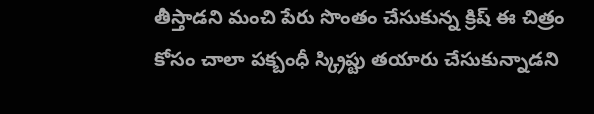తీస్తాడని మంచి పేరు సొంతం చేసుకున్న క్రిష్ ఈ చిత్రం కోసం చాలా పక్బంధీ స్క్రిప్టు తయారు చేసుకున్నాడని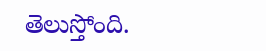తెలుస్తోంది.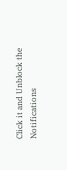Click it and Unblock the Notifications